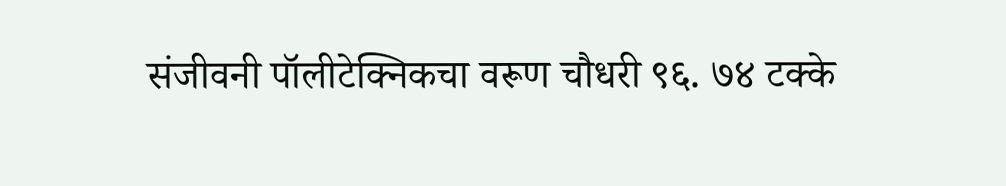संजीवनी पॉलीटेक्निकचा वरूण चौधरी ९६. ७४ टक्के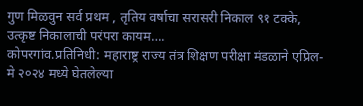गुण मिळवुन सर्व प्रथम , तृतिय वर्षाचा सरासरी निकाल ९१ टक्के, उत्कृष्ट निकालाची परंपरा कायम….
कोपरगांव.प्रतिनिधी: महाराष्ट्र राज्य तंत्र शिक्षण परीक्षा मंडळाने एप्रिल-मे २०२४ मध्ये घेतलेल्या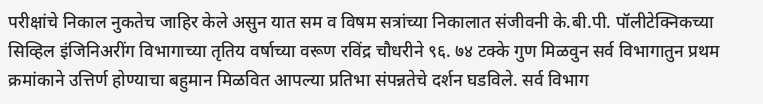परीक्षांचे निकाल नुकतेच जाहिर केले असुन यात सम व विषम सत्रांच्या निकालात संजीवनी के.बी.पी. पॉलीटेक्निकच्या सिव्हिल इंजिनिअरींग विभागाच्या तृतिय वर्षाच्या वरूण रविंद्र चौधरीने ९६. ७४ टक्के गुण मिळवुन सर्व विभागातुन प्रथम क्रमांकाने उत्तिर्ण होण्याचा बहुमान मिळवित आपल्या प्रतिभा संपन्नतेचे दर्शन घडविले. सर्व विभाग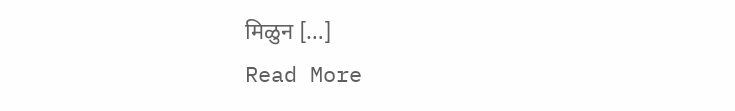मिळुन […]
Read More